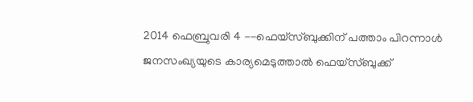2014 ഫെബ്രുവരി 4 --ഫെയ്സ്ബുക്കിന് പത്താം പിറന്നാൾ
ജനസംഖ്യയുടെ കാര്യമെടുത്താൽ ഫെയ്സ്ബുക്ക്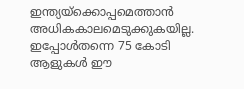ഇന്ത്യയ്ക്കൊപ്പമെത്താൻ അധികകാലമെടുക്കുകയില്ല. ഇപ്പോൾതന്നെ 75 കോടി ആളുകൾ ഈ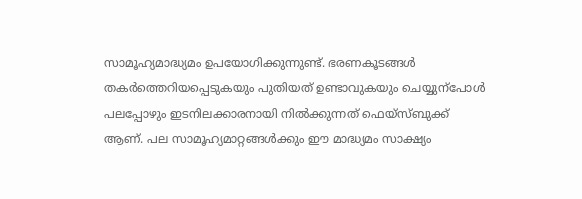സാമൂഹ്യമാദ്ധ്യമം ഉപയോഗിക്കുന്നുണ്ട്. ഭരണകൂടങ്ങൾ തകർത്തെറിയപ്പെടുകയും പുതിയത് ഉണ്ടാവുകയും ചെയ്യുന്പോൾ പലപ്പോഴും ഇടനിലക്കാരനായി നിൽക്കുന്നത് ഫെയ്സ്ബുക്ക് ആണ്. പല സാമൂഹ്യമാറ്റങ്ങൾക്കും ഈ മാദ്ധ്യമം സാക്ഷ്യം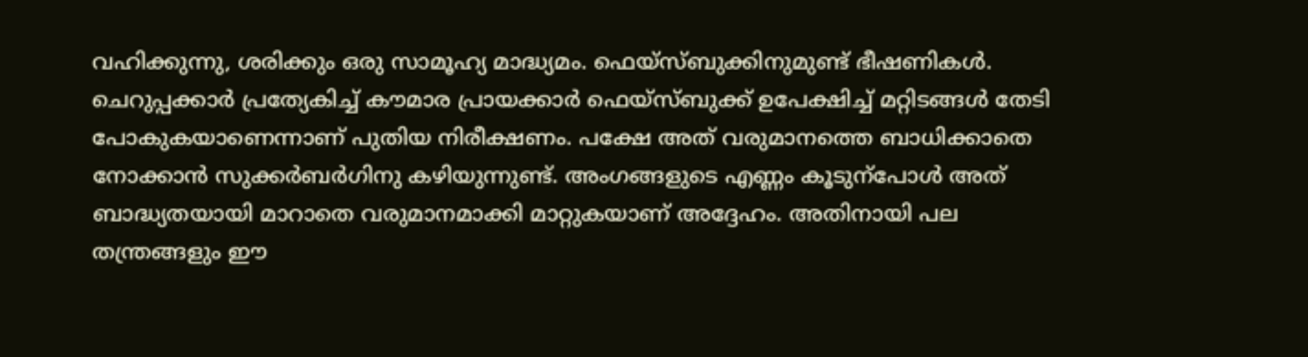വഹിക്കുന്നു, ശരിക്കും ഒരു സാമൂഹ്യ മാദ്ധ്യമം. ഫെയ്സ്ബുക്കിനുമുണ്ട് ഭീഷണികൾ. ചെറുപ്പക്കാർ പ്രത്യേകിച്ച് കൗമാര പ്രായക്കാർ ഫെയ്സ്ബുക്ക് ഉപേക്ഷിച്ച് മറ്റിടങ്ങൾ തേടി പോകുകയാണെന്നാണ് പുതിയ നിരീക്ഷണം. പക്ഷേ അത് വരുമാനത്തെ ബാധിക്കാതെ നോക്കാൻ സുക്കർബർഗിനു കഴിയുന്നുണ്ട്. അംഗങ്ങളുടെ എണ്ണം കൂടുന്പോൾ അത് ബാദ്ധ്യതയായി മാറാതെ വരുമാനമാക്കി മാറ്റുകയാണ് അദ്ദേഹം. അതിനായി പല തന്ത്രങ്ങളും ഈ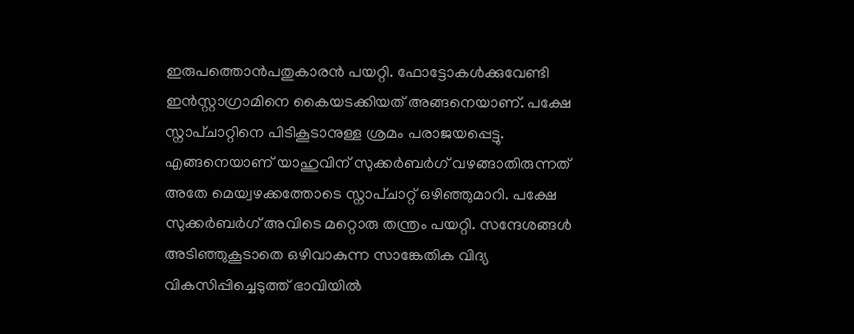ഇരുപത്തൊൻപതുകാരൻ പയറ്റി. ഫോട്ടോകൾക്കുവേണ്ടി ഇൻസ്റ്റാഗ്രാമിനെ കൈയടക്കിയത് അങ്ങനെയാണ്. പക്ഷേ സ്നാപ്ചാറ്റിനെ പിടികൂടാനുള്ള ശ്രമം പരാജയപ്പെട്ടു. എങ്ങനെയാണ് യാഹുവിന് സുക്കർബർഗ് വഴങ്ങാതിരുന്നത് അതേ മെയ്വഴക്കത്തോടെ സ്നാപ്ചാറ്റ് ഒഴിഞ്ഞുമാറി. പക്ഷേ സുക്കർബർഗ് അവിടെ മറ്റൊരു തന്ത്രം പയറ്റി. സന്ദേശങ്ങൾ അടിഞ്ഞുകൂടാതെ ഒഴിവാകുന്ന സാങ്കേതിക വിദ്യ വികസിപ്പിച്ചെടുത്ത് ഭാവിയിൽ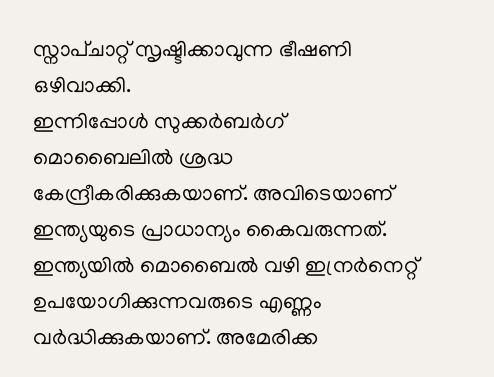സ്നാപ്ചാറ്റ് സൃഷ്ടിക്കാവുന്ന ഭീഷണി ഒഴിവാക്കി.
ഇന്നിപ്പോൾ സുക്കർബർഗ് മൊബൈലിൽ ശ്രദ്ധ കേന്ദ്രീകരിക്കുകയാണ്. അവിടെയാണ് ഇന്ത്യയുടെ പ്രാധാന്യം കൈവരുന്നത്. ഇന്ത്യയിൽ മൊബൈൽ വഴി ഇന്രർനെറ്റ് ഉപയോഗിക്കുന്നവരുടെ എണ്ണം വർദ്ധിക്കുകയാണ്. അമേരിക്ക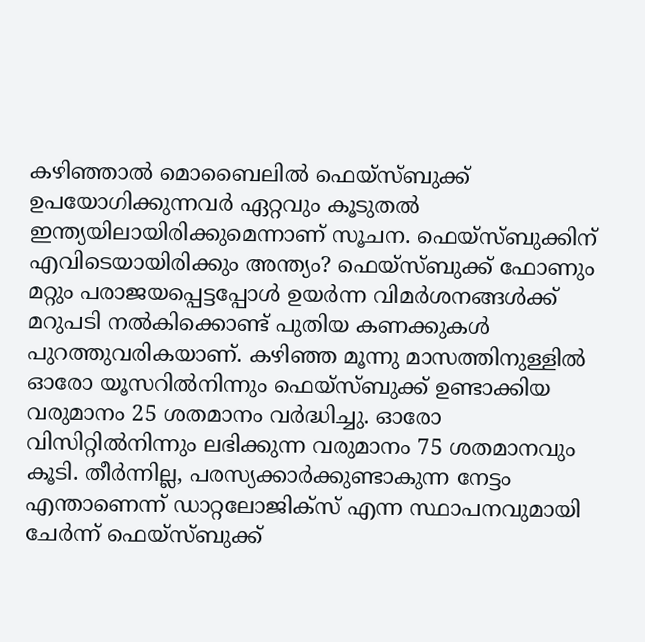കഴിഞ്ഞാൽ മൊബൈലിൽ ഫെയ്സ്ബുക്ക് ഉപയോഗിക്കുന്നവർ ഏറ്റവും കൂടുതൽ ഇന്ത്യയിലായിരിക്കുമെന്നാണ് സൂചന. ഫെയ്സ്ബുക്കിന് എവിടെയായിരിക്കും അന്ത്യം? ഫെയ്സ്ബുക്ക് ഫോണും മറ്റും പരാജയപ്പെട്ടപ്പോൾ ഉയർന്ന വിമർശനങ്ങൾക്ക് മറുപടി നൽകിക്കൊണ്ട് പുതിയ കണക്കുകൾ പുറത്തുവരികയാണ്. കഴിഞ്ഞ മൂന്നു മാസത്തിനുള്ളിൽ ഓരോ യൂസറിൽനിന്നും ഫെയ്സ്ബുക്ക് ഉണ്ടാക്കിയ വരുമാനം 25 ശതമാനം വർദ്ധിച്ചു. ഓരോ വിസിറ്റിൽനിന്നും ലഭിക്കുന്ന വരുമാനം 75 ശതമാനവും കൂടി. തീർന്നില്ല, പരസ്യക്കാർക്കുണ്ടാകുന്ന നേട്ടം എന്താണെന്ന് ഡാറ്റലോജിക്സ് എന്ന സ്ഥാപനവുമായി ചേർന്ന് ഫെയ്സ്ബുക്ക്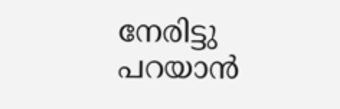നേരിട്ടു പറയാൻ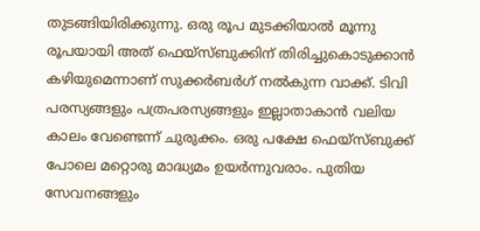തുടങ്ങിയിരിക്കുന്നു. ഒരു രൂപ മുടക്കിയാൽ മൂന്നു രൂപയായി അത് ഫെയ്സ്ബുക്കിന് തിരിച്ചുകൊടുക്കാൻ കഴിയുമെന്നാണ് സുക്കർബർഗ് നൽകുന്ന വാക്ക്. ടിവി പരസ്യങ്ങളും പത്രപരസ്യങ്ങളും ഇല്ലാതാകാൻ വലിയ കാലം വേണ്ടെന്ന് ചുരുക്കം. ഒരു പക്ഷേ ഫെയ്സ്ബുക്ക് പോലെ മറ്റൊരു മാദ്ധ്യമം ഉയർന്നുവരാം. പുതിയ സേവനങ്ങളും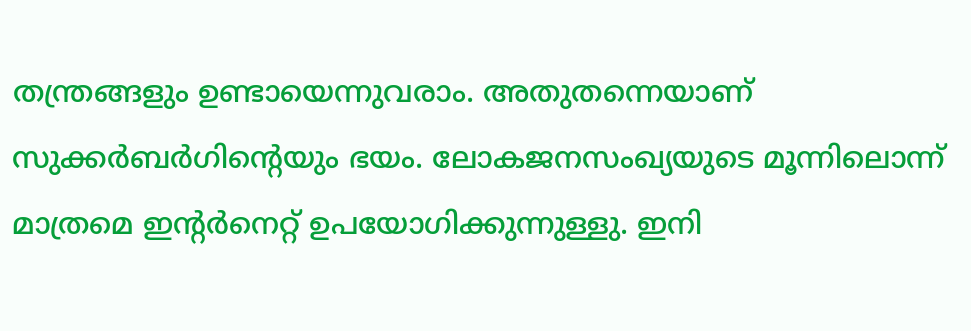തന്ത്രങ്ങളും ഉണ്ടായെന്നുവരാം. അതുതന്നെയാണ് സുക്കർബർഗിന്റെയും ഭയം. ലോകജനസംഖ്യയുടെ മൂന്നിലൊന്ന് മാത്രമെ ഇന്റർനെറ്റ് ഉപയോഗിക്കുന്നുള്ളു. ഇനി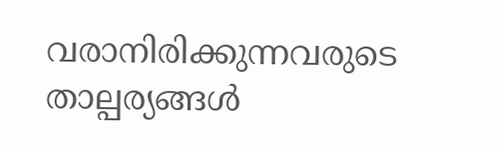വരാനിരിക്കുന്നവരുടെ താല്പര്യങ്ങൾ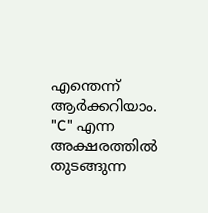എന്തെന്ന് ആർക്കറിയാം. "C" എന്ന അക്ഷരത്തിൽ തുടങ്ങുന്ന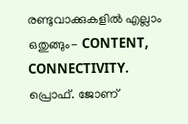രണ്ടുവാക്കുകളിൽ എല്ലാം ഒതുങ്ങും- CONTENT, CONNECTIVITY.
പ്രൊഫ്. ജോണ്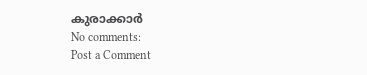കുരാക്കാർ
No comments:
Post a Comment